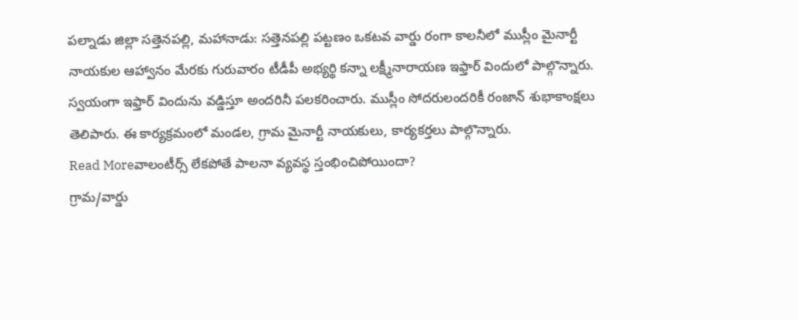పల్నాడు జిల్లా సత్తెనపల్లి, మహానాడు: సత్తెనపల్లి పట్టణం ఒకటవ వార్డు రంగా కాలనీలో ముస్లీం మైనార్టీ నాయకుల ఆహ్వానం మేరకు గురువారం టీడీపీ అభ్యర్థి కన్నా లక్ష్మీనారాయణ ఇఫ్తార్ విందులో పాల్గొన్నారు. స్వయంగా ఇఫ్తార్ విందును వడ్డిస్తూ అందరినీ పలకరించారు. ముస్లీం సోదరులందరికీ రంజాన్ శుభాకాంక్షలు తెలిపారు. ఈ కార్యక్రమంలో మండల, గ్రామ మైనార్టీ నాయకులు, కార్యకర్తలు పాల్గొన్నారు.
Read Moreవాలంటీర్స్ లేకపోతే పాలనా వ్యవస్థ స్తంభించిపోయిందా?
గ్రామ/వార్డు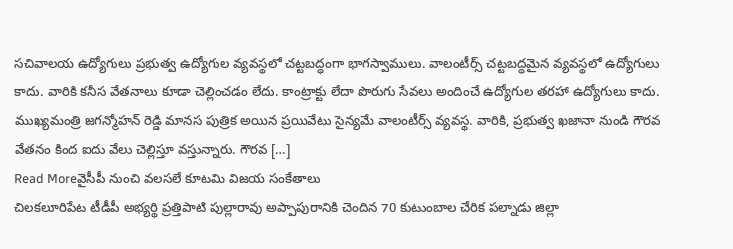సచివాలయ ఉద్యోగులు ప్రభుత్వ ఉద్యోగుల వ్యవస్థలో చట్టబద్ధంగా భాగస్వాములు. వాలంటీర్స్ చట్టబద్ధమైన వ్యవస్థలో ఉద్యోగులు కాదు. వారికి కనీస వేతనాలు కూడా చెల్లించడం లేదు. కాంట్రాక్టు లేదా పొరుగు సేవలు అందించే ఉద్యోగుల తరహా ఉద్యోగులు కాదు. ముఖ్యమంత్రి జగన్మోహన్ రెడ్డి మానస పుత్రిక అయిన ప్రయివేటు సైన్యమే వాలంటీర్స్ వ్యవస్థ. వారికి, ప్రభుత్వ ఖజానా నుండి గౌరవ వేతనం కింద ఐదు వేలు చెల్లిస్తూ వస్తున్నారు. గౌరవ […]
Read Moreవైసీపీ నుంచి వలసలే కూటమి విజయ సంకేతాలు
చిలకలూరిపేట టీడీపీ అభ్యర్థి ప్రత్తిపాటి పుల్లారావు అప్పాపురానికి చెందిన 70 కుటుంబాల చేరిక పల్నాడు జిల్లా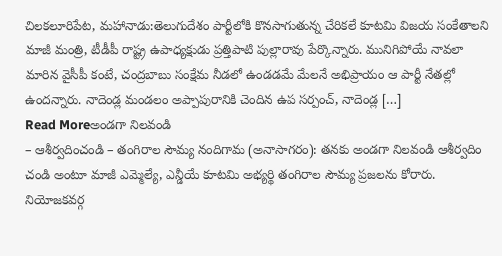చిలకలూరిపేట, మహానాడు:తెలుగుదేశం పార్టీలోకి కొనసాగుతున్న చేరికలే కూటమి విజయ సంకేతాలని మాజీ మంత్రి, టీడీపీ రాష్ట్ర ఉపాధ్యక్షుడు ప్రత్తిపాటి పుల్లారావు పేర్కొన్నారు. మునిగిపోయే నావలా మారిన వైసీపీ కంటే, చంద్రబాబు సంక్షేమ నీడలో ఉండడమే మేలనే అభిప్రాయం ఆ పార్టీ నేతల్లో ఉందన్నారు. నాదెండ్ల మండలం అప్పాపురానికి చెందిన ఉప సర్పంచ్, నాదెండ్ల […]
Read Moreఅండగా నిలవండి
– ఆశీర్వదించండి – తంగిరాల సౌమ్య నందిగామ (అనాసాగరం): తనకు అండగా నిలవండి ఆశీర్వదిం చండి అంటూ మాజీ ఎమ్మెల్యే, ఎన్డీయే కూటమి అభ్యర్థి తంగిరాల సౌమ్య ప్రజలను కోరారు. నియోజకవర్గ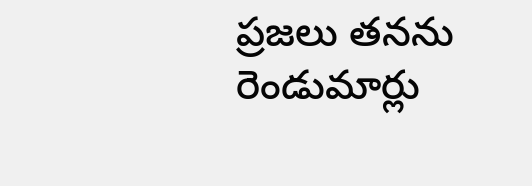ప్రజలు తనను రెండుమార్లు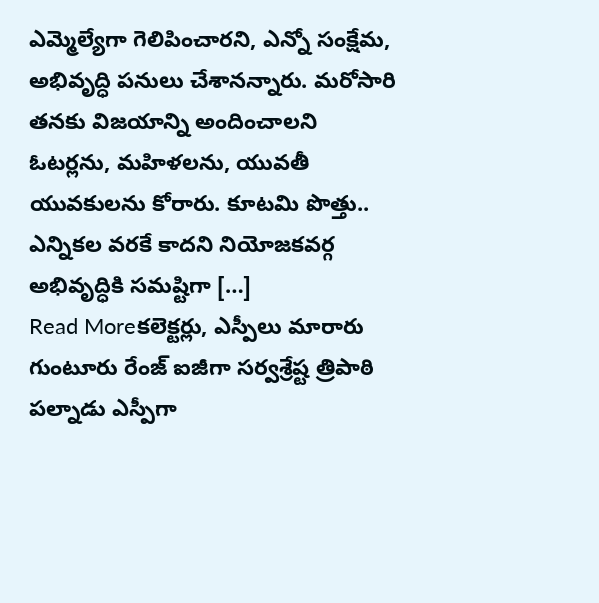ఎమ్మెల్యేగా గెలిపించారని, ఎన్నో సంక్షేమ, అభివృద్ధి పనులు చేశానన్నారు. మరోసారి తనకు విజయాన్ని అందించాలని ఓటర్లను, మహిళలను, యువతీ యువకులను కోరారు. కూటమి పొత్తు.. ఎన్నికల వరకే కాదని నియోజకవర్గ అభివృద్ధికి సమష్టిగా […]
Read Moreకలెక్టర్లు, ఎస్పీలు మారారు
గుంటూరు రేంజ్ ఐజీగా సర్వశ్రేష్ట త్రిపాఠి పల్నాడు ఎస్పీగా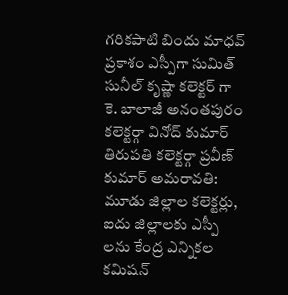గరికపాటి బిందు మాధవ్ ప్రకాశం ఎస్పీగా సుమిత్ సునీల్ కృష్ణా కలెక్టర్ గా కె. బాలాజీ అనంతపురం కలెక్టర్గా వినోద్ కుమార్ తిరుపతి కలెక్టర్గా ప్రవీణ్ కుమార్ అమరావతి: మూడు జిల్లాల కలెక్టర్లు, ఐదు జిల్లాలకు ఎస్పీ లను కేంద్ర ఎన్నికల కమిషన్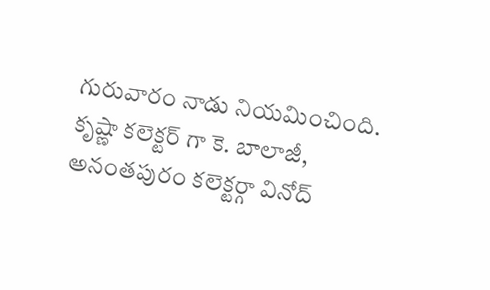గురువారం నాడు నియమించింది. కృష్ణా కలెక్టర్ గా కె. బాలాజీ, అనంతపురం కలెక్టర్గా వినోద్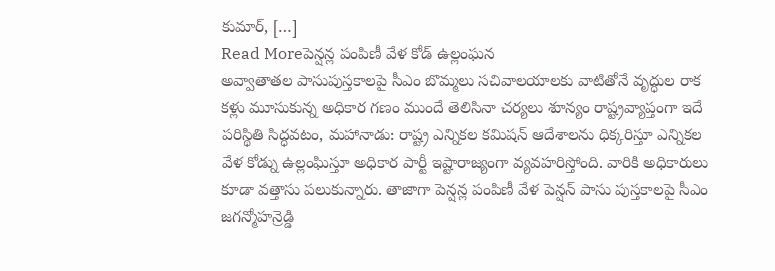కుమార్, […]
Read Moreపెన్షన్ల పంపిణీ వేళ కోడ్ ఉల్లంఘన
అవ్వాతాతల పాసుపుస్తకాలపై సీఎం బొమ్మలు సచివాలయాలకు వాటితోనే వృద్ధుల రాక కళ్లు మూసుకున్న అధికార గణం ముందే తెలిసినా చర్యలు శూన్యం రాష్ట్రవ్యాప్తంగా ఇదే పరిస్థితి సిద్ధవటం, మహానాడు: రాష్ట్ర ఎన్నికల కమిషన్ ఆదేశాలను ధిక్కరిస్తూ ఎన్నికల వేళ కోడ్ను ఉల్లంఘిస్తూ అధికార పార్టీ ఇష్టారాజ్యంగా వ్యవహరిస్తోంది. వారికి అధికారులు కూడా వత్తాసు పలుకున్నారు. తాజాగా పెన్షన్ల పంపిణీ వేళ పెన్షన్ పాసు పుస్తకాలపై సీఎం జగన్మోహన్రెడ్డి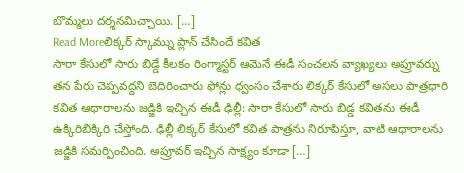బొమ్మలు దర్శనమిచ్చాయి. […]
Read Moreలిక్కర్ స్కామ్ను ప్లాన్ చేసిందే కవిత
సారా కేసులో సారు బిడ్డే కీలకం రింగ్మాస్టర్ ఆమెనే ఈడీ సంచలన వ్యాఖ్యలు అప్రూవర్ను తన పేరు చెప్పవద్దని బెదిరించారు ఫోన్లు ధ్వంసం చేశారు లిక్కర్ కేసులో అసలు పాత్రధారి కవిత ఆధారాలను జడ్జికి ఇచ్చిన ఈడీ ఢిల్లీ: సారా కేసులో సారు బిడ్డ కవితను ఈడీ ఉక్కిరిబిక్కిరి చేస్తోంది. ఢిల్లీ లిక్కర్ కేసులో కవిత పాత్రను నిరూపిస్తూ, వాటి ఆధారాలను జడ్జికి సమర్పించింది. అప్రూవర్ ఇచ్చిన సాక్ష్యం కూడా […]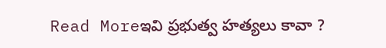Read Moreఇవి ప్రభుత్వ హత్యలు కావా ?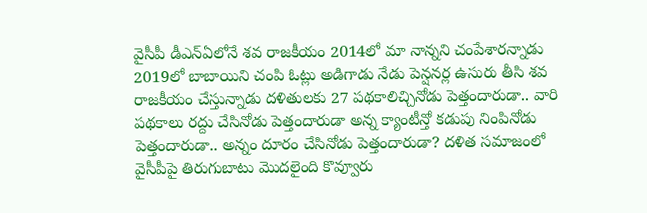వైసీపీ డీఎన్ఏలోనే శవ రాజకీయం 2014లో మా నాన్నని చంపేశారన్నాడు 2019లో బాబాయిని చంపి ఓట్లు అడిగాడు నేడు పెన్షనర్ల ఉసురు తీసి శవ రాజకీయం చేస్తున్నాడు దళితులకు 27 పథకాలిచ్చినోడు పెత్తందారుడా.. వారి పథకాలు రద్దు చేసినోడు పెత్తందారుడా అన్న క్యాంటీన్తో కడుపు నింపినోడు పెత్తందారుడా.. అన్నం దూరం చేసినోడు పెత్తందారుడా? దళిత సమాజంలో వైసీపీపై తిరుగుబాటు మొదలైంది కొవ్వూరు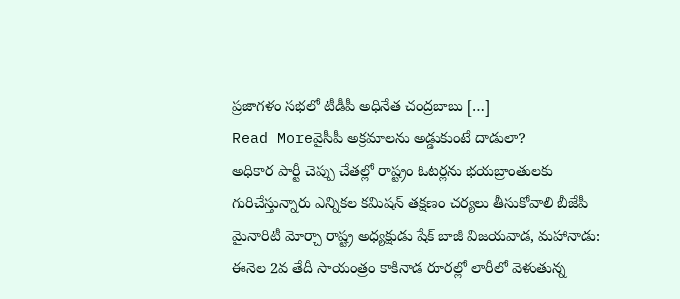ప్రజాగళం సభలో టీడీపీ అధినేత చంద్రబాబు […]
Read Moreవైసీపీ అక్రమాలను అడ్డుకుంటే దాడులా?
అధికార పార్టీ చెప్పు చేతల్లో రాష్ట్రం ఓటర్లను భయబ్రాంతులకు గురిచేస్తున్నారు ఎన్నికల కమిషన్ తక్షణం చర్యలు తీసుకోవాలి బీజేపీ మైనారిటీ మోర్చా రాష్ట్ర అధ్యక్షుడు షేక్ బాజీ విజయవాడ, మహానాడు: ఈనెల 2వ తేదీ సాయంత్రం కాకినాడ రూరల్లో లారీలో వెళుతున్న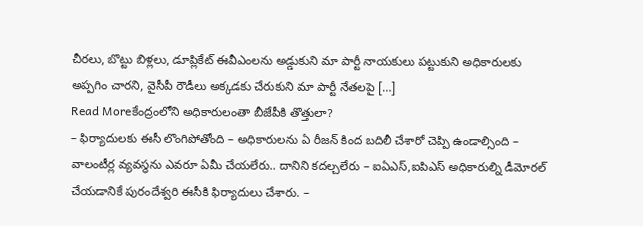చీరలు, బొట్టు బిళ్లలు, డూప్లికేట్ ఈవీఎంలను అడ్డుకుని మా పార్టీ నాయకులు పట్టుకుని అధికారులకు అప్పగిం చారని, వైసీపీ రౌడీలు అక్కడకు చేరుకుని మా పార్టీ నేతలపై […]
Read Moreకేంద్రంలోని అధికారులంతా బీజేపీకి తొత్తులా?
– ఫిర్యాదులకు ఈసీ లొంగిపోతోంది – అధికారులను ఏ రీజన్ కింద బదిలీ చేశారో చెప్పి ఉండాల్సింది – వాలంటీర్ల వ్యవస్ధను ఎవరూ ఏమీ చేయలేరు.. దానిని కదల్చలేరు – ఐఏఎస్,ఐపిఎస్ అధికారుల్ని డీమోరల్ చేయడానికే పురందేశ్వరి ఈసీకి ఫిర్యాదులు చేశారు. –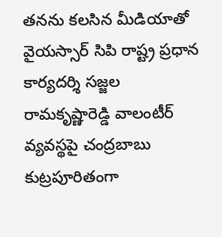తనను కలసిన మీడియాతో వైయస్సార్ సిపి రాష్ట్ర ప్రధాన కార్యదర్శి సజ్జల రామకృష్ణారెడ్డి వాలంటీర్ వ్యవస్థపై చంద్రబాబు కుట్రపూరితంగా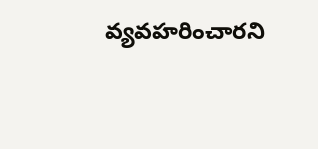వ్యవహరించారని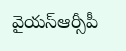వైయస్ఆర్సీపీ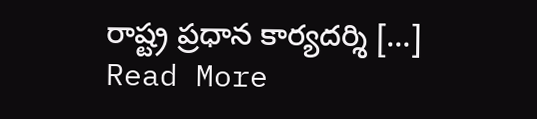రాష్ట్ర ప్రధాన కార్యదర్శి […]
Read More